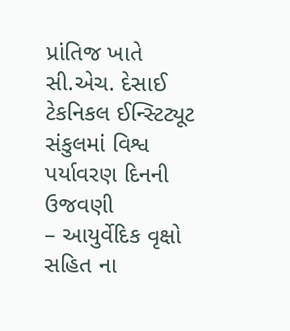પ્રાંતિજ ખાતે સી.એચ. દેસાઈ ટેકનિકલ ઈન્સ્ટિટ્યૂટ સંકુલમાં વિશ્વ પર્યાવરણ દિનની ઉજવણી
– આયુર્વેદિક વૃક્ષો સહિત ના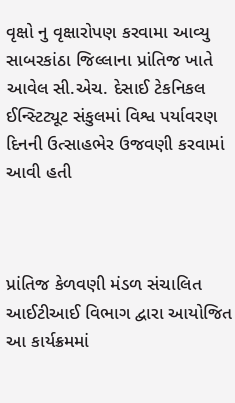વૃક્ષો નુ વૃક્ષારોપણ કરવામા આવ્યુ
સાબરકાંઠા જિલ્લાના પ્રાંતિજ ખાતે આવેલ સી.એચ. દેસાઈ ટેકનિકલ ઈન્સ્ટિટ્યૂટ સંકુલમાં વિશ્વ પર્યાવરણ દિનની ઉત્સાહભેર ઉજવણી કરવામાં આવી હતી



પ્રાંતિજ કેળવણી મંડળ સંચાલિત આઈટીઆઈ વિભાગ દ્વારા આયોજિત આ કાર્યક્રમમાં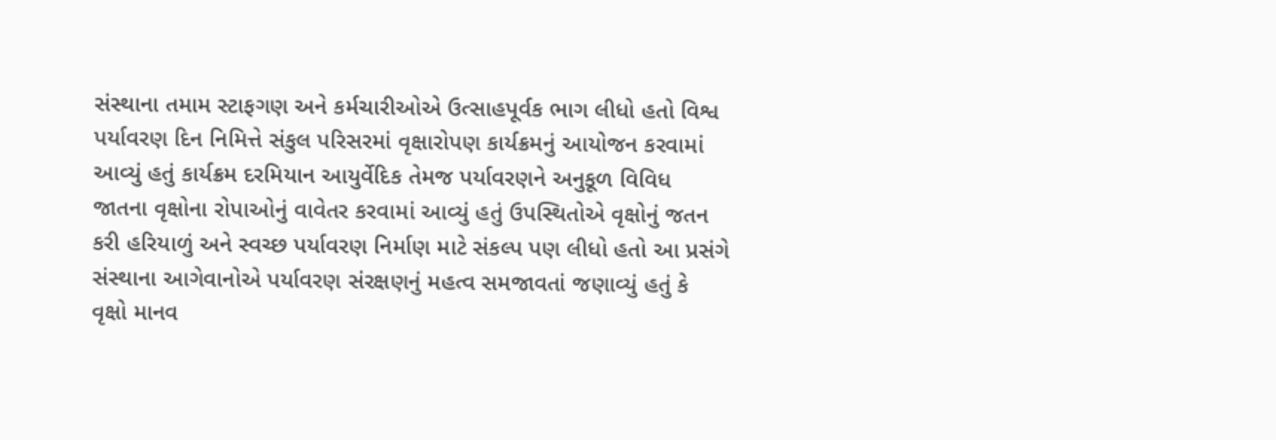સંસ્થાના તમામ સ્ટાફગણ અને કર્મચારીઓએ ઉત્સાહપૂર્વક ભાગ લીધો હતો વિશ્વ પર્યાવરણ દિન નિમિત્તે સંકુલ પરિસરમાં વૃક્ષારોપણ કાર્યક્રમનું આયોજન કરવામાં આવ્યું હતું કાર્યક્રમ દરમિયાન આયુર્વેદિક તેમજ પર્યાવરણને અનુકૂળ વિવિધ જાતના વૃક્ષોના રોપાઓનું વાવેતર કરવામાં આવ્યું હતું ઉપસ્થિતોએ વૃક્ષોનું જતન કરી હરિયાળું અને સ્વચ્છ પર્યાવરણ નિર્માણ માટે સંકલ્પ પણ લીધો હતો આ પ્રસંગે સંસ્થાના આગેવાનોએ પર્યાવરણ સંરક્ષણનું મહત્વ સમજાવતાં જણાવ્યું હતું કે વૃક્ષો માનવ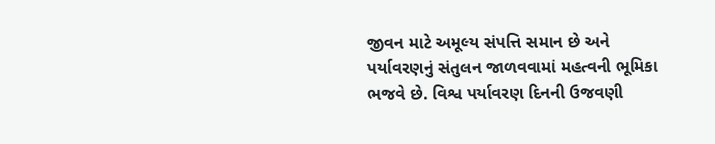જીવન માટે અમૂલ્ય સંપત્તિ સમાન છે અને પર્યાવરણનું સંતુલન જાળવવામાં મહત્વની ભૂમિકા ભજવે છે. વિશ્વ પર્યાવરણ દિનની ઉજવણી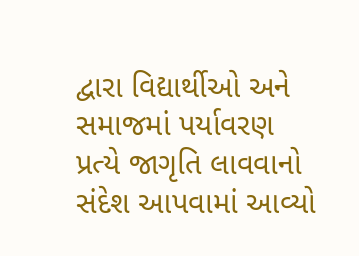દ્વારા વિદ્યાર્થીઓ અને સમાજમાં પર્યાવરણ પ્રત્યે જાગૃતિ લાવવાનો સંદેશ આપવામાં આવ્યો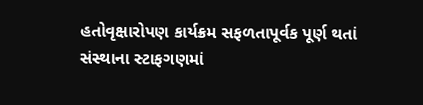હતોવૃક્ષારોપણ કાર્યક્રમ સફળતાપૂર્વક પૂર્ણ થતાં સંસ્થાના સ્ટાફગણમાં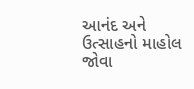આનંદ અને ઉત્સાહનો માહોલ જોવા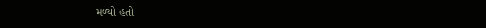મળ્યો હતો